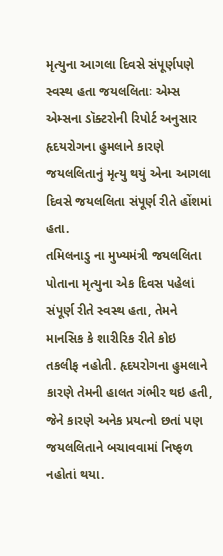મૃત્યુના આગલા દિવસે સંપૂર્ણપણે સ્વસ્થ હતા જયલલિતાઃ એમ્સ
એમ્સના ડૉક્ટરોની રિપોર્ટ અનુસાર હૃદયરોગના હુમલાને કારણે જયલલિતાનું મૃત્યુ થયું એના આગલા દિવસે જયલલિતા સંપૂર્ણ રીતે હોંશમાં હતા.
તમિલનાડુ ના મુખ્યમંત્રી જયલલિતા પોતાના મૃત્યુના એક દિવસ પહેલાં સંપૂર્ણ રીતે સ્વસ્થ હતા, તેમને માનસિક કે શારીરિક રીતે કોઇ તકલીફ નહોતી. હૃદયરોગના હુમલાને કારણે તેમની હાલત ગંભીર થઇ હતી, જેને કારણે અનેક પ્રયત્નો છતાં પણ જયલલિતાને બચાવવામાં નિષ્ફળ નહોતાં થયા.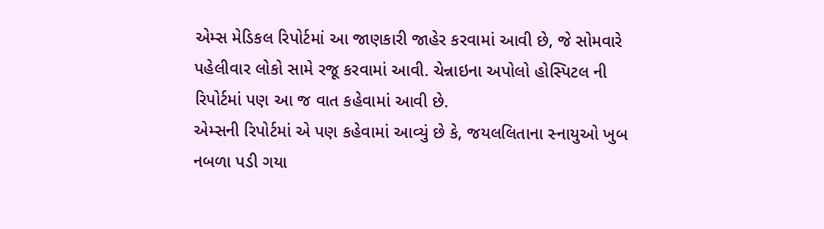એમ્સ મેડિકલ રિપોર્ટમાં આ જાણકારી જાહેર કરવામાં આવી છે, જે સોમવારે પહેલીવાર લોકો સામે રજૂ કરવામાં આવી. ચેન્નાઇના અપોલો હોસ્પિટલ ની રિપોર્ટમાં પણ આ જ વાત કહેવામાં આવી છે.
એમ્સની રિપોર્ટમાં એ પણ કહેવામાં આવ્યું છે કે, જયલલિતાના સ્નાયુઓ ખુબ નબળા પડી ગયા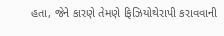હતા, જેને કારણે તેમણે ફિઝિયોથેરાપી કરાવવાની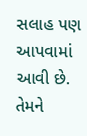સલાહ પણ આપવામાં આવી છે. તેમને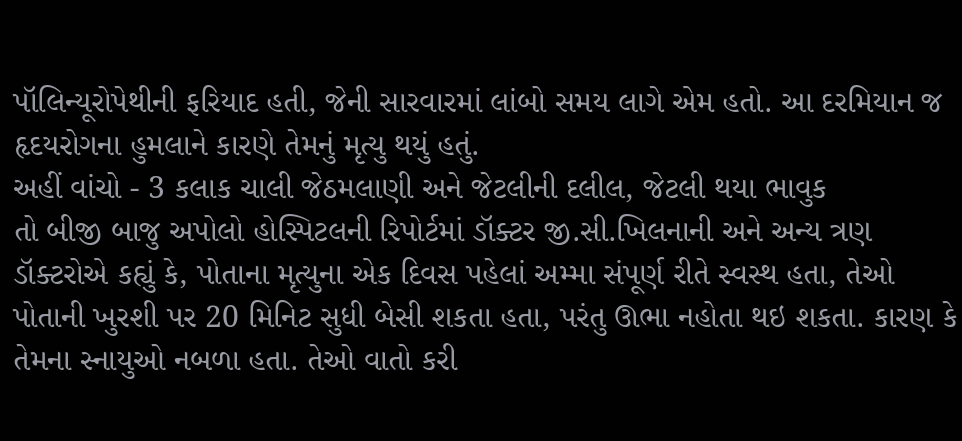પૉલિન્યૂરોપેથીની ફરિયાદ હતી, જેની સારવારમાં લાંબો સમય લાગે એમ હતો. આ દરમિયાન જ હૃદયરોગના હુમલાને કારણે તેમનું મૃત્યુ થયું હતું.
અહીં વાંચો - 3 કલાક ચાલી જેઠમલાણી અને જેટલીની દલીલ, જેટલી થયા ભાવુક
તો બીજી બાજુ અપોલો હોસ્પિટલની રિપોર્ટમાં ડૉક્ટર જી.સી.ખિલનાની અને અન્ય ત્રણ ડૉક્ટરોએ કહ્યું કે, પોતાના મૃત્યુના એક દિવસ પહેલાં અમ્મા સંપૂર્ણ રીતે સ્વસ્થ હતા, તેઓ પોતાની ખુરશી પર 20 મિનિટ સુધી બેસી શકતા હતા, પરંતુ ઊભા નહોતા થઇ શકતા. કારણ કે તેમના સ્નાયુઓ નબળા હતા. તેઓ વાતો કરી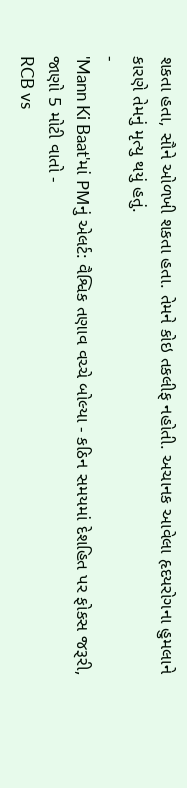શકતા હતા, સૌને ઓળખી શકતા હતા. તેમને કોઇ તકલીફ નહોતી. અચાનક આવેલા હૃદયરોગના હુમલાને કારણે તેમનું મૃત્યુ થયું હતું.
-
'Mann Ki Baat'માં PMનું એલર્ટ: વૈશ્વિક તણાવ વચ્ચે બોલ્યા - કઠિન સમયમાં દેશહિત પર ફોકસ જરૂરી, જાણો 5 મોટી વાતો -
RCB vs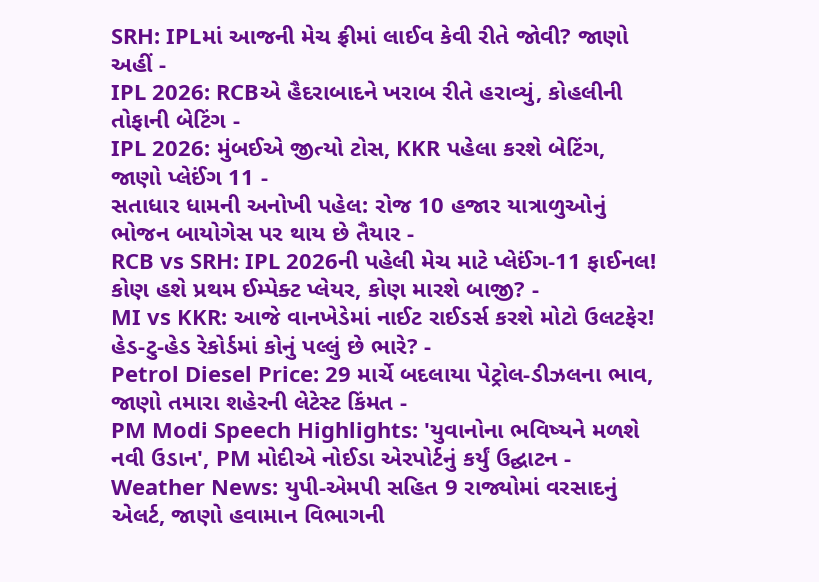SRH: IPLમાં આજની મેચ ફ્રીમાં લાઈવ કેવી રીતે જોવી? જાણો અહીં -
IPL 2026: RCBએ હૈદરાબાદને ખરાબ રીતે હરાવ્યું, કોહલીની તોફાની બેટિંગ -
IPL 2026: મુંબઈએ જીત્યો ટોસ, KKR પહેલા કરશે બેટિંગ, જાણો પ્લેઈંગ 11 -
સતાધાર ધામની અનોખી પહેલ: રોજ 10 હજાર યાત્રાળુઓનું ભોજન બાયોગેસ પર થાય છે તૈયાર -
RCB vs SRH: IPL 2026ની પહેલી મેચ માટે પ્લેઈંગ-11 ફાઈનલ! કોણ હશે પ્રથમ ઈમ્પેક્ટ પ્લેયર, કોણ મારશે બાજી? -
MI vs KKR: આજે વાનખેડેમાં નાઈટ રાઈડર્સ કરશે મોટો ઉલટફેર! હેડ-ટુ-હેડ રેકોર્ડમાં કોનું પલ્લું છે ભારે? -
Petrol Diesel Price: 29 માર્ચે બદલાયા પેટ્રોલ-ડીઝલના ભાવ, જાણો તમારા શહેરની લેટેસ્ટ કિંમત -
PM Modi Speech Highlights: 'યુવાનોના ભવિષ્યને મળશે નવી ઉડાન', PM મોદીએ નોઈડા એરપોર્ટનું કર્યું ઉદ્ઘાટન -
Weather News: યુપી-એમપી સહિત 9 રાજ્યોમાં વરસાદનું એલર્ટ, જાણો હવામાન વિભાગની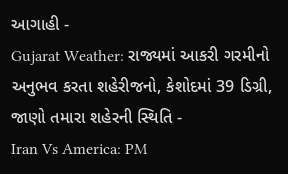આગાહી -
Gujarat Weather: રાજ્યમાં આકરી ગરમીનો અનુભવ કરતા શહેરીજનો, કેશોદમાં 39 ડિગ્રી, જાણો તમારા શહેરની સ્થિતિ -
Iran Vs America: PM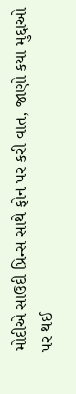મોદીએ સાઉદી પ્રિન્સ સાથે ફોન પર કરી વાત, જાણો કયા મુદ્દાઓ પર થઈ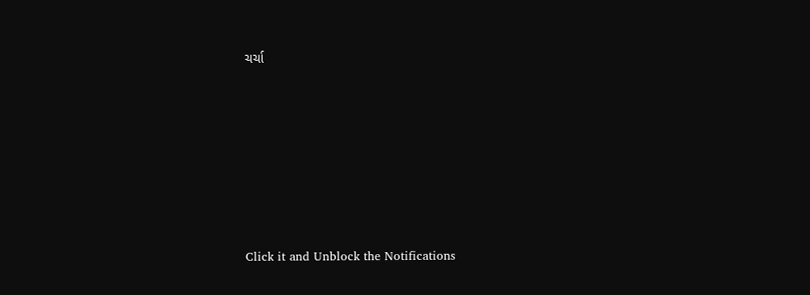ચર્ચા







Click it and Unblock the Notifications